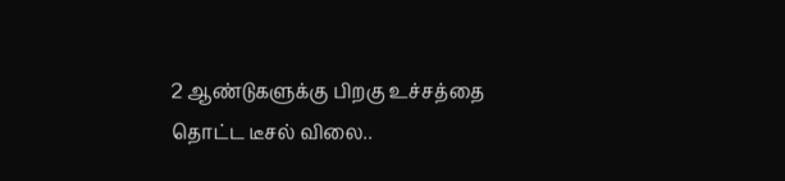2 ஆண்டுகளுக்கு பிறகு உச்சத்தை தொட்ட டீசல் விலை..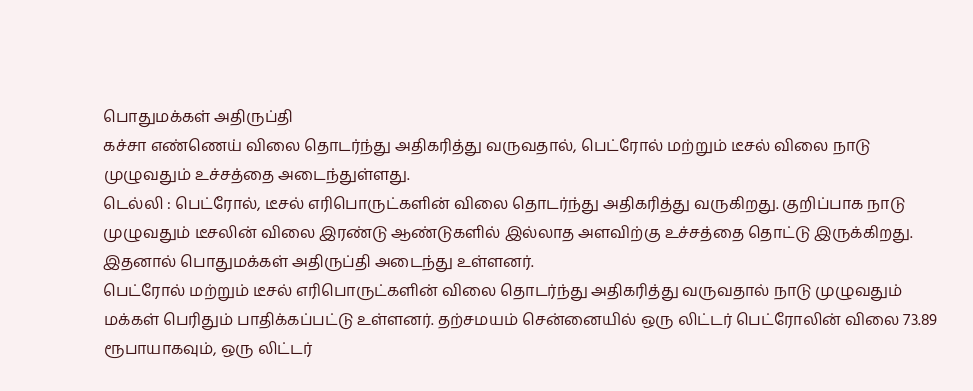பொதுமக்கள் அதிருப்தி
கச்சா எண்ணெய் விலை தொடர்ந்து அதிகரித்து வருவதால், பெட்ரோல் மற்றும் டீசல் விலை நாடு முழுவதும் உச்சத்தை அடைந்துள்ளது.
டெல்லி : பெட்ரோல், டீசல் எரிபொருட்களின் விலை தொடர்ந்து அதிகரித்து வருகிறது. குறிப்பாக நாடு முழுவதும் டீசலின் விலை இரண்டு ஆண்டுகளில் இல்லாத அளவிற்கு உச்சத்தை தொட்டு இருக்கிறது. இதனால் பொதுமக்கள் அதிருப்தி அடைந்து உள்ளனர்.
பெட்ரோல் மற்றும் டீசல் எரிபொருட்களின் விலை தொடர்ந்து அதிகரித்து வருவதால் நாடு முழுவதும் மக்கள் பெரிதும் பாதிக்கப்பட்டு உள்ளனர். தற்சமயம் சென்னையில் ஒரு லிட்டர் பெட்ரோலின் விலை 73.89 ரூபாயாகவும், ஒரு லிட்டர்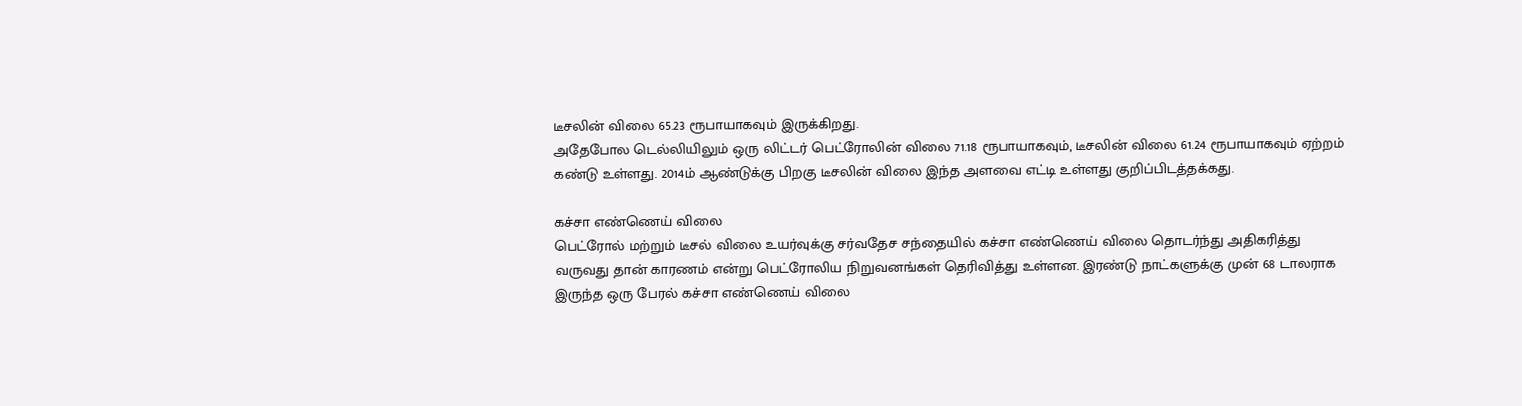டீசலின் விலை 65.23 ரூபாயாகவும் இருக்கிறது.
அதேபோல டெல்லியிலும் ஒரு லிட்டர் பெட்ரோலின் விலை 71.18 ரூபாயாகவும், டீசலின் விலை 61.24 ரூபாயாகவும் ஏற்றம் கண்டு உள்ளது. 2014ம் ஆண்டுக்கு பிறகு டீசலின் விலை இந்த அளவை எட்டி உள்ளது குறிப்பிடத்தக்கது.

கச்சா எண்ணெய் விலை
பெட்ரோல் மற்றும் டீசல் விலை உயர்வுக்கு சர்வதேச சந்தையில் கச்சா எண்ணெய் விலை தொடர்ந்து அதிகரித்து வருவது தான் காரணம் என்று பெட்ரோலிய நிறுவனங்கள் தெரிவித்து உள்ளன. இரண்டு நாட்களுக்கு முன் 68 டாலராக இருந்த ஒரு பேரல் கச்சா எண்ணெய் விலை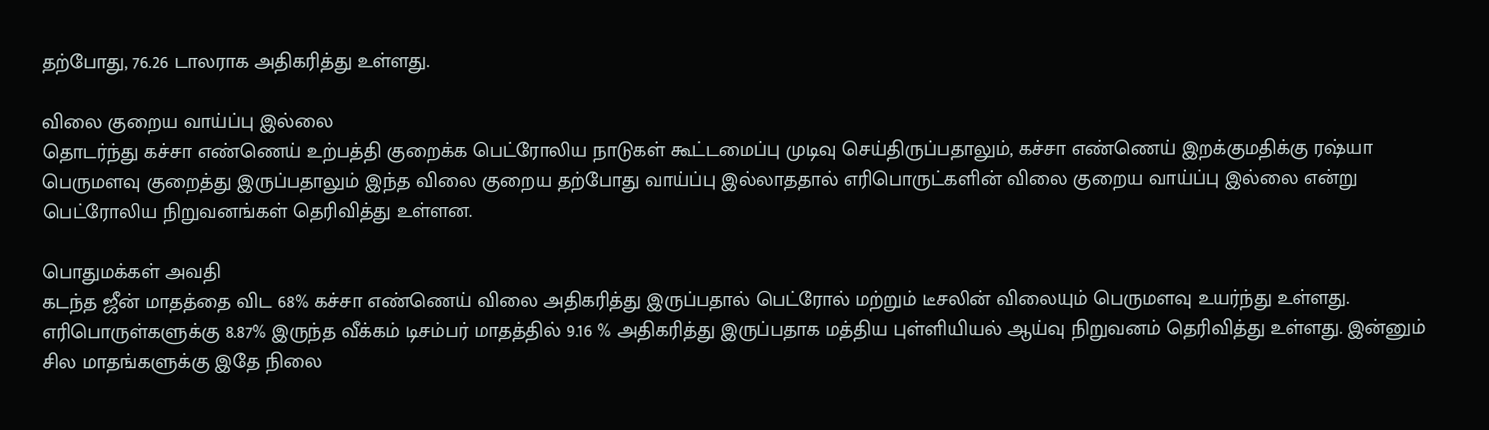தற்போது, 76.26 டாலராக அதிகரித்து உள்ளது.

விலை குறைய வாய்ப்பு இல்லை
தொடர்ந்து கச்சா எண்ணெய் உற்பத்தி குறைக்க பெட்ரோலிய நாடுகள் கூட்டமைப்பு முடிவு செய்திருப்பதாலும், கச்சா எண்ணெய் இறக்குமதிக்கு ரஷ்யா பெருமளவு குறைத்து இருப்பதாலும் இந்த விலை குறைய தற்போது வாய்ப்பு இல்லாததால் எரிபொருட்களின் விலை குறைய வாய்ப்பு இல்லை என்று பெட்ரோலிய நிறுவனங்கள் தெரிவித்து உள்ளன.

பொதுமக்கள் அவதி
கடந்த ஜீன் மாதத்தை விட 68% கச்சா எண்ணெய் விலை அதிகரித்து இருப்பதால் பெட்ரோல் மற்றும் டீசலின் விலையும் பெருமளவு உயர்ந்து உள்ளது. எரிபொருள்களுக்கு 8.87% இருந்த வீக்கம் டிசம்பர் மாதத்தில் 9.16 % அதிகரித்து இருப்பதாக மத்திய புள்ளியியல் ஆய்வு நிறுவனம் தெரிவித்து உள்ளது. இன்னும் சில மாதங்களுக்கு இதே நிலை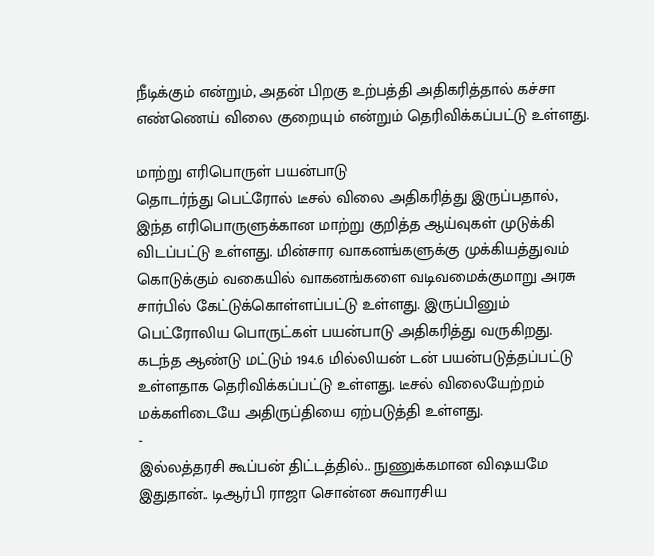நீடிக்கும் என்றும், அதன் பிறகு உற்பத்தி அதிகரித்தால் கச்சா எண்ணெய் விலை குறையும் என்றும் தெரிவிக்கப்பட்டு உள்ளது.

மாற்று எரிபொருள் பயன்பாடு
தொடர்ந்து பெட்ரோல் டீசல் விலை அதிகரித்து இருப்பதால், இந்த எரிபொருளுக்கான மாற்று குறித்த ஆய்வுகள் முடுக்கி விடப்பட்டு உள்ளது. மின்சார வாகனங்களுக்கு முக்கியத்துவம் கொடுக்கும் வகையில் வாகனங்களை வடிவமைக்குமாறு அரசு சார்பில் கேட்டுக்கொள்ளப்பட்டு உள்ளது. இருப்பினும் பெட்ரோலிய பொருட்கள் பயன்பாடு அதிகரித்து வருகிறது. கடந்த ஆண்டு மட்டும் 194.6 மில்லியன் டன் பயன்படுத்தப்பட்டு உள்ளதாக தெரிவிக்கப்பட்டு உள்ளது. டீசல் விலையேற்றம் மக்களிடையே அதிருப்தியை ஏற்படுத்தி உள்ளது.
-
இல்லத்தரசி கூப்பன் திட்டத்தில்.. நுணுக்கமான விஷயமே இதுதான்.. டிஆர்பி ராஜா சொன்ன சுவாரசிய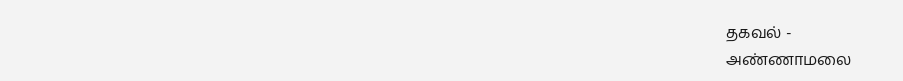தகவல் -
அண்ணாமலை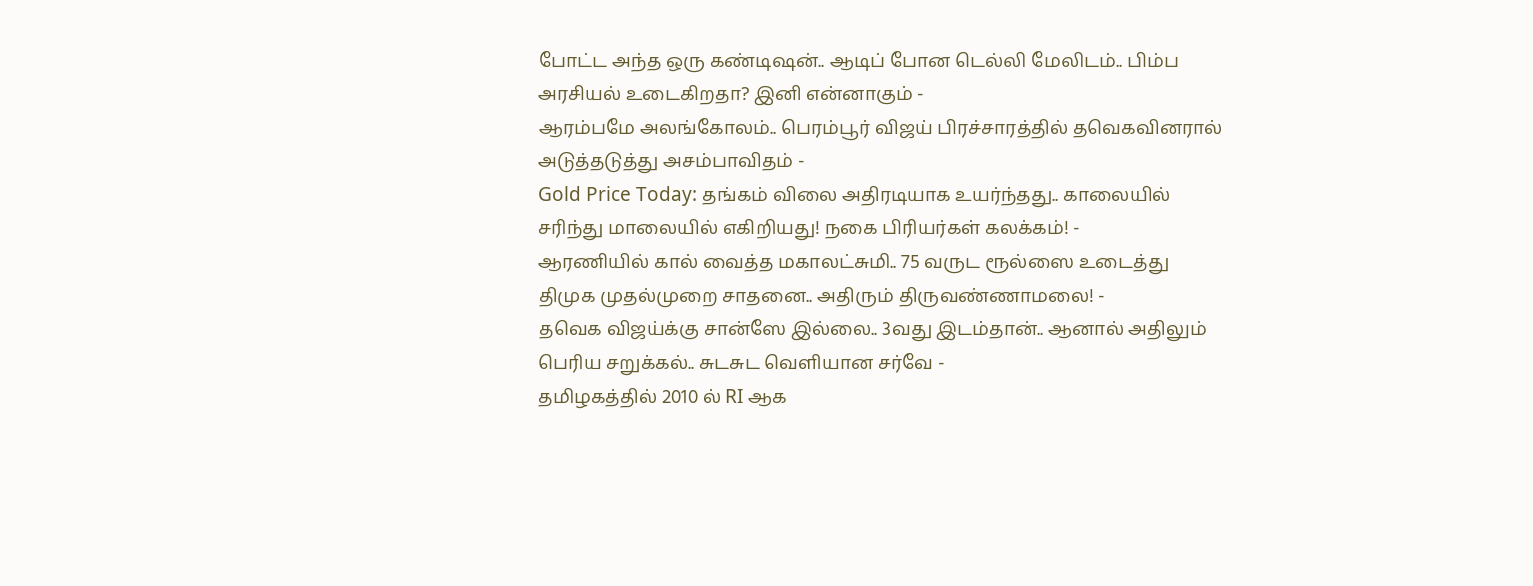போட்ட அந்த ஒரு கண்டிஷன்.. ஆடிப் போன டெல்லி மேலிடம்.. பிம்ப அரசியல் உடைகிறதா? இனி என்னாகும் -
ஆரம்பமே அலங்கோலம்.. பெரம்பூர் விஜய் பிரச்சாரத்தில் தவெகவினரால் அடுத்தடுத்து அசம்பாவிதம் -
Gold Price Today: தங்கம் விலை அதிரடியாக உயர்ந்தது.. காலையில் சரிந்து மாலையில் எகிறியது! நகை பிரியர்கள் கலக்கம்! -
ஆரணியில் கால் வைத்த மகாலட்சுமி.. 75 வருட ரூல்ஸை உடைத்து திமுக முதல்முறை சாதனை.. அதிரும் திருவண்ணாமலை! -
தவெக விஜய்க்கு சான்ஸே இல்லை.. 3வது இடம்தான்.. ஆனால் அதிலும் பெரிய சறுக்கல்.. சுடசுட வெளியான சர்வே -
தமிழகத்தில் 2010 ல் RI ஆக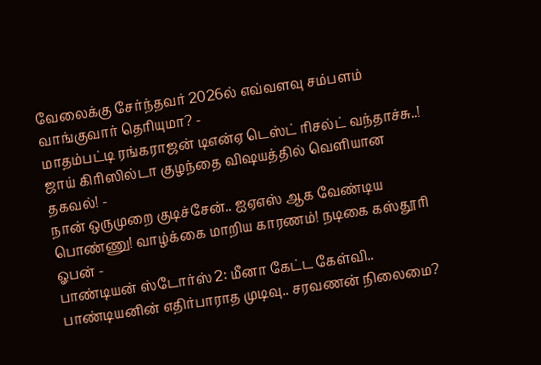வேலைக்கு சேர்ந்தவர் 2026ல் எவ்வளவு சம்பளம் வாங்குவார் தெரியுமா? -
மாதம்பட்டி ரங்கராஜன் டிஎன்ஏ டெஸ்ட் ரிசல்ட் வந்தாச்சு..! ஜாய் கிரிஸில்டா குழந்தை விஷயத்தில் வெளியான தகவல்! -
நான் ஒருமுறை குடிச்சேன்.. ஐஏஎஸ் ஆக வேண்டிய பொண்ணு! வாழ்க்கை மாறிய காரணம்! நடிகை கஸ்தூரி ஓபன் -
பாண்டியன் ஸ்டோர்ஸ் 2: மீனா கேட்ட கேள்வி.. பாண்டியனின் எதிர்பாராத முடிவு.. சரவணன் நிலைமை?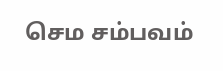செம சம்பவம்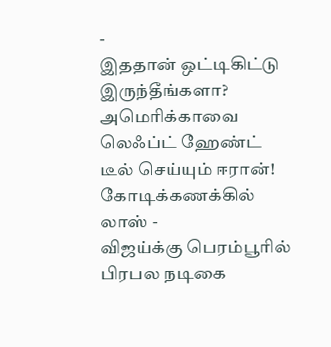-
இததான் ஒட்டிகிட்டு இருந்தீங்களா? அமெரிக்காவை லெஃப்ட் ஹேண்ட் டீல் செய்யும் ஈரான்! கோடிக்கணக்கில் லாஸ் -
விஜய்க்கு பெரம்பூரில் பிரபல நடிகை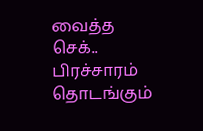வைத்த செக்.. பிரச்சாரம் தொடங்கும்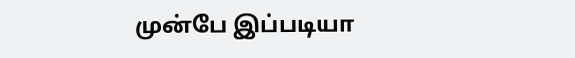முன்பே இப்படியா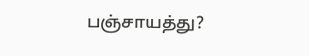பஞ்சாயத்து?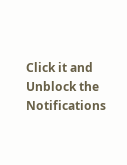Click it and Unblock the Notifications